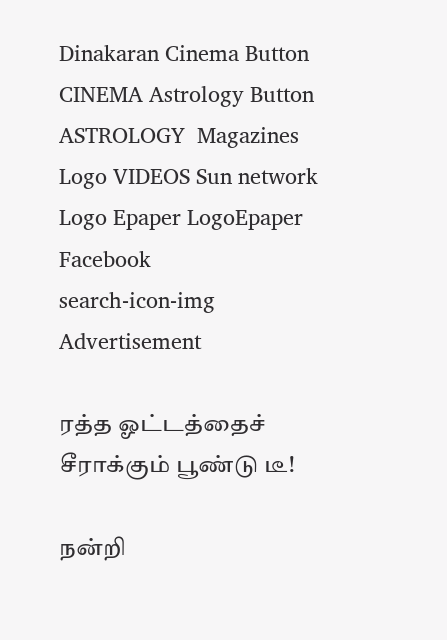Dinakaran Cinema Button CINEMA Astrology Button ASTROLOGY  Magazines Logo VIDEOS Sun network Logo Epaper LogoEpaper Facebook
search-icon-img
Advertisement

ரத்த ஓட்டத்தைச் சீராக்கும் பூண்டு டீ!

நன்றி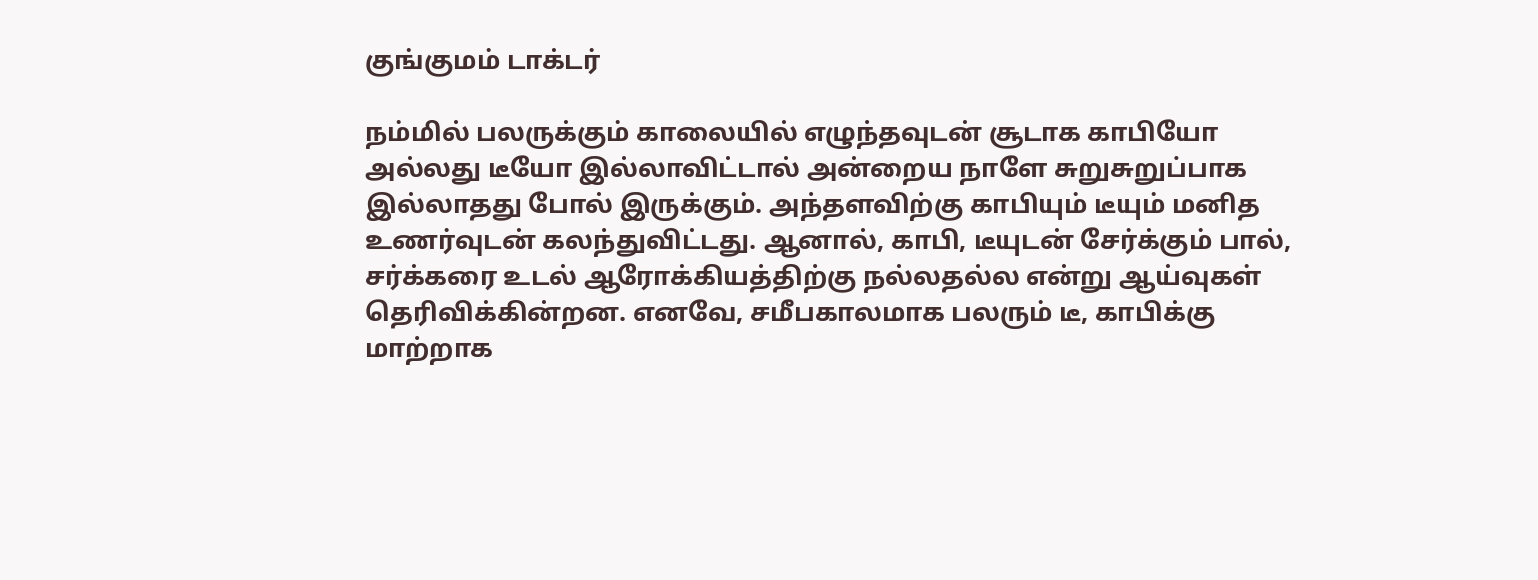குங்குமம் டாக்டர்

நம்மில் பலருக்கும் காலையில் எழுந்தவுடன் சூடாக காபியோ அல்லது டீயோ இல்லாவிட்டால் அன்றைய நாளே சுறுசுறுப்பாக இல்லாதது போல் இருக்கும். அந்தளவிற்கு காபியும் டீயும் மனித உணர்வுடன் கலந்துவிட்டது. ஆனால், காபி, டீயுடன் சேர்க்கும் பால், சர்க்கரை உடல் ஆரோக்கியத்திற்கு நல்லதல்ல என்று ஆய்வுகள் தெரிவிக்கின்றன. எனவே, சமீபகாலமாக பலரும் டீ, காபிக்கு மாற்றாக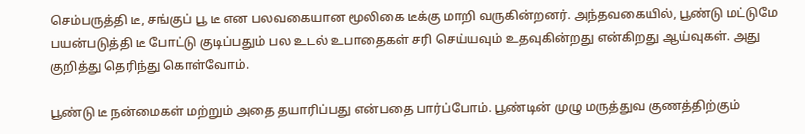செம்பருத்தி டீ, சங்குப் பூ டீ என பலவகையான மூலிகை டீக்கு மாறி வருகின்றனர். அந்தவகையில், பூண்டு மட்டுமே பயன்படுத்தி டீ போட்டு குடிப்பதும் பல உடல் உபாதைகள் சரி செய்யவும் உதவுகின்றது என்கிறது ஆய்வுகள். அது குறித்து தெரிந்து கொள்வோம்.

பூண்டு டீ நன்மைகள் மற்றும் அதை தயாரிப்பது என்பதை பார்ப்போம். பூண்டின் முழு மருத்துவ குணத்திற்கும்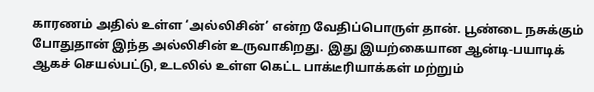காரணம் அதில் உள்ள ‘அல்லிசின்’ என்ற வேதிப்பொருள் தான். பூண்டை நசுக்கும் போதுதான் இந்த அல்லிசின் உருவாகிறது. இது இயற்கையான ஆன்டி-பயாடிக் ஆகச் செயல்பட்டு, உடலில் உள்ள கெட்ட பாக்டீரியாக்கள் மற்றும்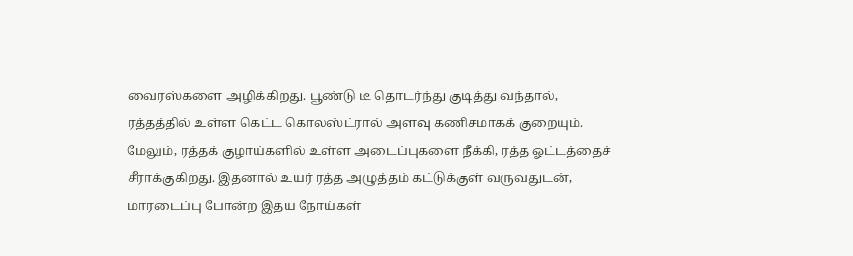வைரஸ்களை அழிக்கிறது. பூண்டு டீ தொடர்ந்து குடித்து வந்தால், ரத்தத்தில் உள்ள கெட்ட கொலஸ்ட்ரால் அளவு கணிசமாகக் குறையும். மேலும், ரத்தக் குழாய்களில் உள்ள அடைப்புகளை நீக்கி, ரத்த ஓட்டத்தைச் சீராக்குகிறது. இதனால் உயர் ரத்த அழுத்தம் கட்டுக்குள் வருவதுடன், மாரடைப்பு போன்ற இதய நோய்கள்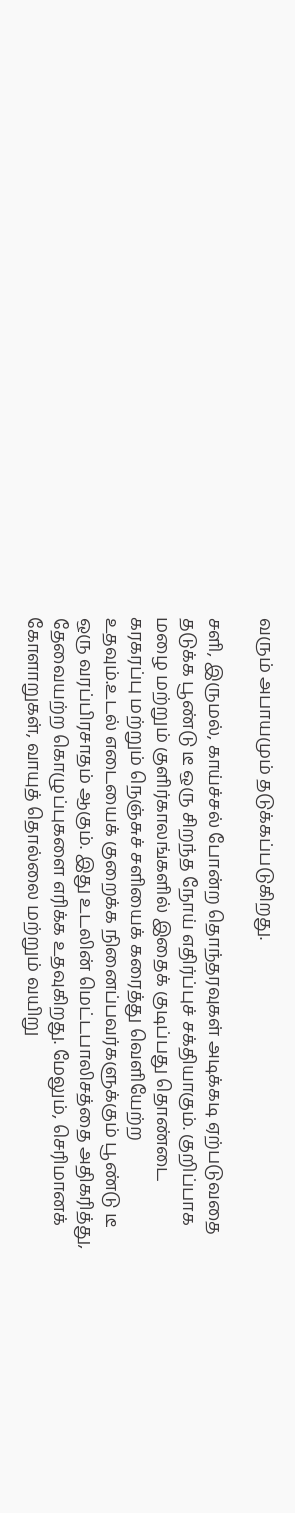வரும் அபாயமும் தடுக்கப்படுகிறது.

சளி, இருமல், காய்ச்சல் போன்ற தொந்தரவுகள் அடிக்கடி ஏற்படுவதை தடுக்க பூண்டு டீ ஒரு சிறந்த நோய் எதிர்ப்புச் சக்தியாகும். குறிப்பாக மழை மற்றும் குளிர்காலங்களில் இதைக் குடிப்பது தொண்டை கரகரப்பு மற்றும் நெஞ்சுச் சளியைக் கரைத்து வெளியேற்ற உதவும்.உடல் எடையைக் குறைக்க நினைப்பவர்களுக்கும் பூண்டு டீ ஒரு வரப்பிரசாதம் ஆகும். இது உடலின் மெட்டபாலிசத்தை அதிகரித்து, தேவையற்ற கொழுப்புகளை எரிக்க உதவுகிறது. மேலும், செரிமானக் கோளாறுகள், வாயுத் தொல்லை மற்றும் வயிறு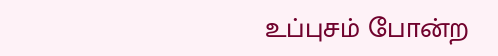உப்புசம் போன்ற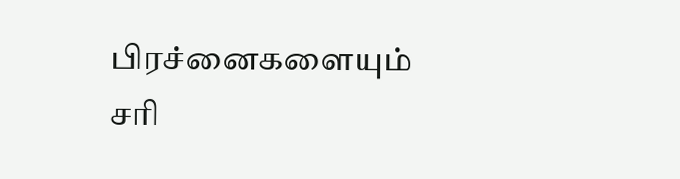பிரச்னைகளையும் சரி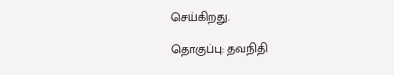செய்கிறது.

தொகுப்பு: தவநிதி